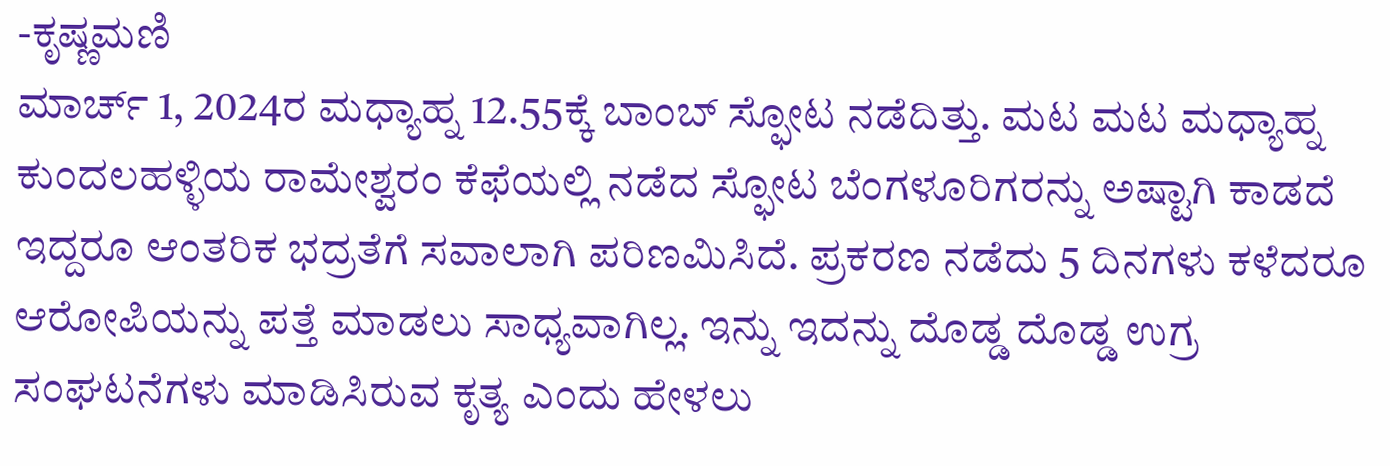-ಕೃಷ್ಣಮಣಿ
ಮಾರ್ಚ್ 1, 2024ರ ಮಧ್ಯಾಹ್ನ 12.55ಕ್ಕೆ ಬಾಂಬ್ ಸ್ಫೋಟ ನಡೆದಿತ್ತು. ಮಟ ಮಟ ಮಧ್ಯಾಹ್ನ ಕುಂದಲಹಳ್ಳಿಯ ರಾಮೇಶ್ವರಂ ಕೆಫೆಯಲ್ಲಿ ನಡೆದ ಸ್ಫೋಟ ಬೆಂಗಳೂರಿಗರನ್ನು ಅಷ್ಟಾಗಿ ಕಾಡದೆ ಇದ್ದರೂ ಆಂತರಿಕ ಭದ್ರತೆಗೆ ಸವಾಲಾಗಿ ಪರಿಣಮಿಸಿದೆ. ಪ್ರಕರಣ ನಡೆದು 5 ದಿನಗಳು ಕಳೆದರೂ ಆರೋಪಿಯನ್ನು ಪತ್ತೆ ಮಾಡಲು ಸಾಧ್ಯವಾಗಿಲ್ಲ. ಇನ್ನು ಇದನ್ನು ದೊಡ್ಡ ದೊಡ್ಡ ಉಗ್ರ ಸಂಘಟನೆಗಳು ಮಾಡಿಸಿರುವ ಕೃತ್ಯ ಎಂದು ಹೇಳಲು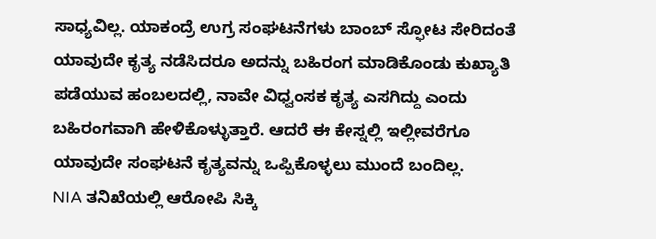ಸಾಧ್ಯವಿಲ್ಲ. ಯಾಕಂದ್ರೆ ಉಗ್ರ ಸಂಘಟನೆಗಳು ಬಾಂಬ್ ಸ್ಫೋಟ ಸೇರಿದಂತೆ ಯಾವುದೇ ಕೃತ್ಯ ನಡೆಸಿದರೂ ಅದನ್ನು ಬಹಿರಂಗ ಮಾಡಿಕೊಂಡು ಕುಖ್ಯಾತಿ ಪಡೆಯುವ ಹಂಬಲದಲ್ಲಿ, ನಾವೇ ವಿಧ್ವಂಸಕ ಕೃತ್ಯ ಎಸಗಿದ್ದು ಎಂದು ಬಹಿರಂಗವಾಗಿ ಹೇಳಿಕೊಳ್ಳುತ್ತಾರೆ. ಆದರೆ ಈ ಕೇಸ್ನಲ್ಲಿ ಇಲ್ಲೀವರೆಗೂ ಯಾವುದೇ ಸಂಘಟನೆ ಕೃತ್ಯವನ್ನು ಒಪ್ಪಿಕೊಳ್ಳಲು ಮುಂದೆ ಬಂದಿಲ್ಲ.
NIA ತನಿಖೆಯಲ್ಲಿ ಆರೋಪಿ ಸಿಕ್ಕಿ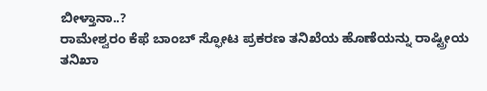ಬೀಳ್ತಾನಾ..?
ರಾಮೇಶ್ವರಂ ಕೆಫೆ ಬಾಂಬ್ ಸ್ಫೋಟ ಪ್ರಕರಣ ತನಿಖೆಯ ಹೊಣೆಯನ್ನು ರಾಷ್ಟ್ರೀಯ ತನಿಖಾ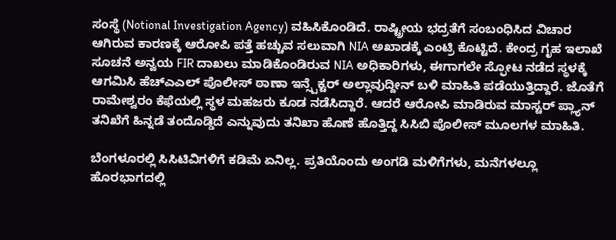ಸಂಸ್ಥೆ (Notional Investigation Agency) ವಹಿಸಿಕೊಂಡಿದೆ. ರಾಷ್ಟ್ರೀಯ ಭದ್ರತೆಗೆ ಸಂಬಂಧಿಸಿದ ವಿಚಾರ ಆಗಿರುವ ಕಾರಣಕ್ಕೆ ಆರೋಪಿ ಪತ್ತೆ ಹಚ್ಚುವ ಸಲುವಾಗಿ NIA ಅಖಾಡಕ್ಕೆ ಎಂಟ್ರಿ ಕೊಟ್ಟಿದೆ. ಕೇಂದ್ರ ಗೃಹ ಇಲಾಖೆ ಸೂಚನೆ ಅನ್ವಯ FIR ದಾಖಲು ಮಾಡಿಕೊಂಡಿರುವ NIA ಅಧಿಕಾರಿಗಳು, ಈಗಾಗಲೇ ಸ್ಫೋಟ ನಡೆದ ಸ್ಥಳಕ್ಕೆ ಆಗಮಿಸಿ ಹೆಚ್ಎಎಲ್ ಪೊಲೀಸ್ ಠಾಣಾ ಇನ್ಸ್ಪೆಕ್ಟರ್ ಅಲ್ಲಾವುದ್ದೀನ್ ಬಳಿ ಮಾಹಿತಿ ಪಡೆಯುತ್ತಿದ್ದಾರೆ. ಜೊತೆಗೆ ರಾಮೇಶ್ವರಂ ಕೆಫೆಯಲ್ಲಿ ಸ್ಥಳ ಮಹಜರು ಕೂಡ ನಡೆಸಿದ್ದಾರೆ. ಆದರೆ ಆರೋಪಿ ಮಾಡಿರುವ ಮಾಸ್ಟರ್ ಪ್ಲ್ಯಾನ್ ತನಿಖೆಗೆ ಹಿನ್ನಡೆ ತಂದೊಡ್ಡಿದೆ ಎನ್ನುವುದು ತನಿಖಾ ಹೊಣೆ ಹೊತ್ತಿದ್ದ ಸಿಸಿಬಿ ಪೊಲೀಸ್ ಮೂಲಗಳ ಮಾಹಿತಿ.

ಬೆಂಗಳೂರಲ್ಲಿ ಸಿಸಿಟಿವಿಗಳಿಗೆ ಕಡಿಮೆ ಏನಿಲ್ಲ. ಪ್ರತಿಯೊಂದು ಅಂಗಡಿ ಮಳಿಗೆಗಳು, ಮನೆಗಳಲ್ಲೂ ಹೊರಭಾಗದಲ್ಲಿ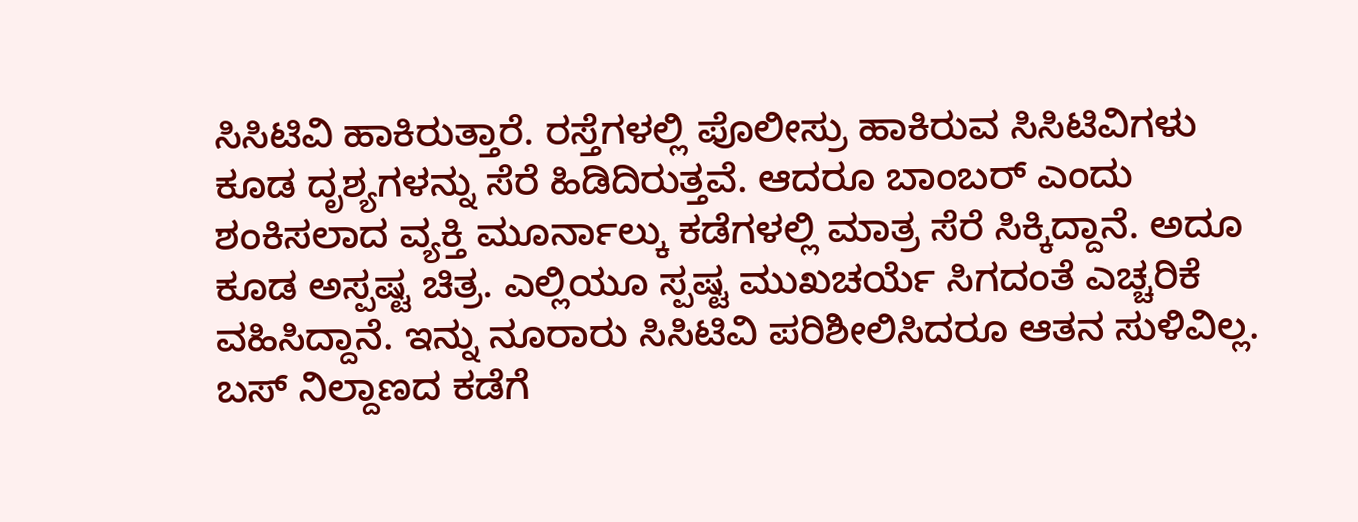ಸಿಸಿಟಿವಿ ಹಾಕಿರುತ್ತಾರೆ. ರಸ್ತೆಗಳಲ್ಲಿ ಪೊಲೀಸ್ರು ಹಾಕಿರುವ ಸಿಸಿಟಿವಿಗಳು ಕೂಡ ದೃಶ್ಯಗಳನ್ನು ಸೆರೆ ಹಿಡಿದಿರುತ್ತವೆ. ಆದರೂ ಬಾಂಬರ್ ಎಂದು ಶಂಕಿಸಲಾದ ವ್ಯಕ್ತಿ ಮೂರ್ನಾಲ್ಕು ಕಡೆಗಳಲ್ಲಿ ಮಾತ್ರ ಸೆರೆ ಸಿಕ್ಕಿದ್ದಾನೆ. ಅದೂ ಕೂಡ ಅಸ್ಪಷ್ಟ ಚಿತ್ರ. ಎಲ್ಲಿಯೂ ಸ್ಪಷ್ಟ ಮುಖಚರ್ಯೆ ಸಿಗದಂತೆ ಎಚ್ಚರಿಕೆ ವಹಿಸಿದ್ದಾನೆ. ಇನ್ನು ನೂರಾರು ಸಿಸಿಟಿವಿ ಪರಿಶೀಲಿಸಿದರೂ ಆತನ ಸುಳಿವಿಲ್ಲ. ಬಸ್ ನಿಲ್ದಾಣದ ಕಡೆಗೆ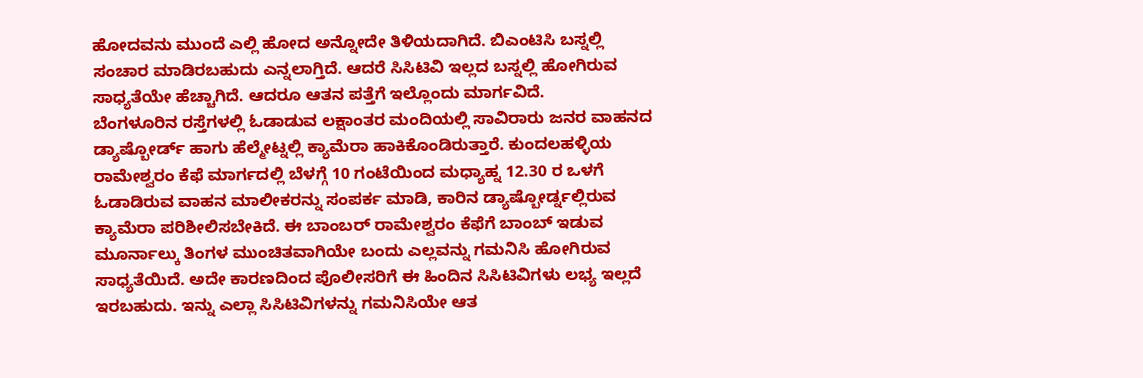ಹೋದವನು ಮುಂದೆ ಎಲ್ಲಿ ಹೋದ ಅನ್ನೋದೇ ತಿಳಿಯದಾಗಿದೆ. ಬಿಎಂಟಿಸಿ ಬಸ್ನಲ್ಲಿ ಸಂಚಾರ ಮಾಡಿರಬಹುದು ಎನ್ನಲಾಗ್ತಿದೆ. ಆದರೆ ಸಿಸಿಟಿವಿ ಇಲ್ಲದ ಬಸ್ನಲ್ಲಿ ಹೋಗಿರುವ ಸಾಧ್ಯತೆಯೇ ಹೆಚ್ಚಾಗಿದೆ. ಆದರೂ ಆತನ ಪತ್ತೆಗೆ ಇಲ್ಲೊಂದು ಮಾರ್ಗವಿದೆ.
ಬೆಂಗಳೂರಿನ ರಸ್ತೆಗಳಲ್ಲಿ ಓಡಾಡುವ ಲಕ್ಷಾಂತರ ಮಂದಿಯಲ್ಲಿ ಸಾವಿರಾರು ಜನರ ವಾಹನದ ಡ್ಯಾಷ್ಬೋರ್ಡ್ ಹಾಗು ಹೆಲ್ಮೇಟ್ನಲ್ಲಿ ಕ್ಯಾಮೆರಾ ಹಾಕಿಕೊಂಡಿರುತ್ತಾರೆ. ಕುಂದಲಹಳ್ಳಿಯ ರಾಮೇಶ್ವರಂ ಕೆಫೆ ಮಾರ್ಗದಲ್ಲಿ ಬೆಳಗ್ಗೆ 10 ಗಂಟೆಯಿಂದ ಮಧ್ಯಾಹ್ನ 12.30 ರ ಒಳಗೆ ಓಡಾಡಿರುವ ವಾಹನ ಮಾಲೀಕರನ್ನು ಸಂಪರ್ಕ ಮಾಡಿ, ಕಾರಿನ ಡ್ಯಾಷ್ಬೋರ್ಡ್ನಲ್ಲಿರುವ ಕ್ಯಾಮೆರಾ ಪರಿಶೀಲಿಸಬೇಕಿದೆ. ಈ ಬಾಂಬರ್ ರಾಮೇಶ್ವರಂ ಕೆಫೆಗೆ ಬಾಂಬ್ ಇಡುವ ಮೂರ್ನಾಲ್ಕು ತಿಂಗಳ ಮುಂಚಿತವಾಗಿಯೇ ಬಂದು ಎಲ್ಲವನ್ನು ಗಮನಿಸಿ ಹೋಗಿರುವ ಸಾಧ್ಯತೆಯಿದೆ. ಅದೇ ಕಾರಣದಿಂದ ಪೊಲೀಸರಿಗೆ ಈ ಹಿಂದಿನ ಸಿಸಿಟಿವಿಗಳು ಲಭ್ಯ ಇಲ್ಲದೆ ಇರಬಹುದು. ಇನ್ನು ಎಲ್ಲಾ ಸಿಸಿಟಿವಿಗಳನ್ನು ಗಮನಿಸಿಯೇ ಆತ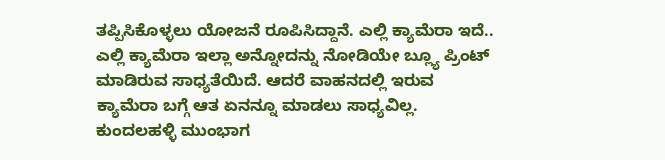ತಪ್ಪಿಸಿಕೊಳ್ಳಲು ಯೋಜನೆ ರೂಪಿಸಿದ್ದಾನೆ. ಎಲ್ಲಿ ಕ್ಯಾಮೆರಾ ಇದೆ.. ಎಲ್ಲಿ ಕ್ಯಾಮೆರಾ ಇಲ್ಲಾ ಅನ್ನೋದನ್ನು ನೋಡಿಯೇ ಬ್ಲ್ಯೂ ಪ್ರಿಂಟ್ ಮಾಡಿರುವ ಸಾಧ್ಯತೆಯಿದೆ. ಆದರೆ ವಾಹನದಲ್ಲಿ ಇರುವ ಕ್ಯಾಮೆರಾ ಬಗ್ಗೆ ಆತ ಏನನ್ನೂ ಮಾಡಲು ಸಾಧ್ಯವಿಲ್ಲ. ಕುಂದಲಹಳ್ಳಿ ಮುಂಭಾಗ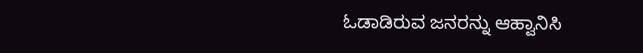ಓಡಾಡಿರುವ ಜನರನ್ನು ಆಹ್ವಾನಿಸಿ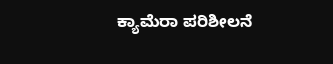ಕ್ಯಾಮೆರಾ ಪರಿಶೀಲನೆ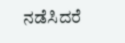ನಡೆಸಿದರೆ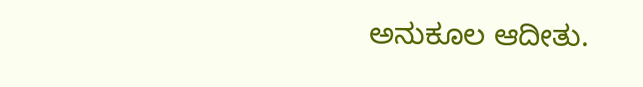ಅನುಕೂಲ ಆದೀತು.